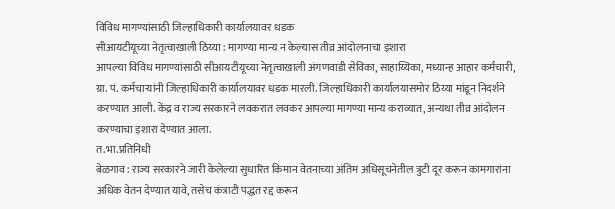विविध मागण्यांसाठी जिल्हाधिकारी कार्यालयावर धडक
सीआयटीयूच्या नेतृत्वाखाली ठिय्या : मागण्या मान्य न केल्यास तीव्र आंदोलनाचा इशारा
आपल्या विविध मागण्यांसाठी सीआयटीयूच्या नेतृत्वाखाली अंगणवाडी सेविका, साहाय्यिका, मध्यान्ह आहार कर्मचारी, ग्रा. पं. कर्मचाऱ्यांनी जिल्हाधिकारी कार्यालयावर धडक मारली. जिल्हाधिकारी कार्यालयासमोर ठिय्या मांडून निदर्शने करण्यात आली. केंद्र व राज्य सरकारने लवकरात लवकर आपल्या मागण्या मान्य कराव्यात, अन्यथा तीव्र आंदोलन करण्याचा इशारा देण्यात आला.
त.भा.प्रतिनिधी
बेळगाव : राज्य सरकारने जारी केलेल्या सुधारित किमान वेतनाच्या अंतिम अधिसूचनेतील त्रुटी दूर करून कामगारांना अधिक वेतन देण्यात यावे, तसेच कंत्राटी पद्धत रद्द करून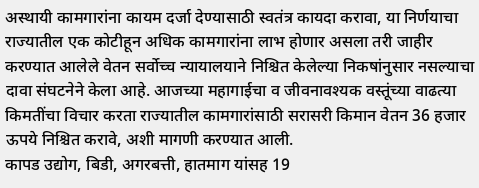अस्थायी कामगारांना कायम दर्जा देण्यासाठी स्वतंत्र कायदा करावा, या निर्णयाचा राज्यातील एक कोटीहून अधिक कामगारांना लाभ होणार असला तरी जाहीर करण्यात आलेले वेतन सर्वोच्च न्यायालयाने निश्चित केलेल्या निकषांनुसार नसल्याचा दावा संघटनेने केला आहे. आजच्या महागाईचा व जीवनावश्यक वस्तूंच्या वाढत्या किमतींचा विचार करता राज्यातील कामगारांसाठी सरासरी किमान वेतन 36 हजार ऊपये निश्चित करावे, अशी मागणी करण्यात आली.
कापड उद्योग, बिडी, अगरबत्ती, हातमाग यांसह 19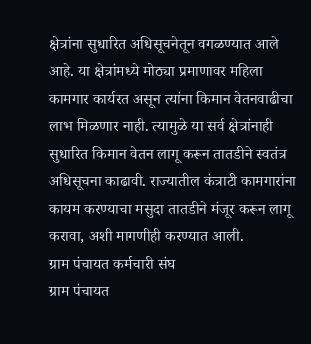क्षेत्रांना सुधारित अधिसूचनेतून वगळण्यात आले आहे. या क्षेत्रांमध्ये मोठ्या प्रमाणावर महिला कामगार कार्यरत असून त्यांना किमान वेतनवाढीचा लाभ मिळणार नाही. त्यामुळे या सर्व क्षेत्रांनाही सुधारित किमान वेतन लागू करून तातडीने स्वतंत्र अधिसूचना काढावी. राज्यातील कंत्राटी कामगारांना कायम करण्याचा मसुदा तातडीने मंजूर करून लागू करावा, अशी मागणीही करण्यात आली.
ग्राम पंचायत कर्मचारी संघ
ग्राम पंचायत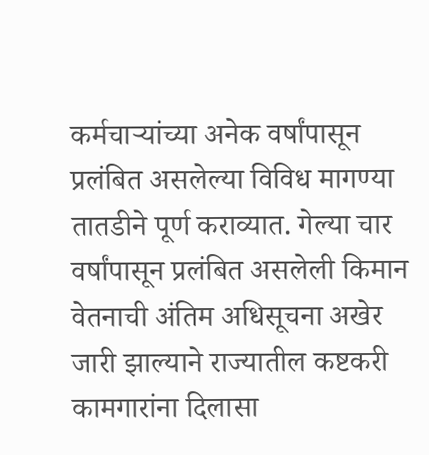कर्मचाऱ्यांच्या अनेक वर्षांपासून प्रलंबित असलेल्या विविध मागण्या तातडीने पूर्ण कराव्यात. गेल्या चार वर्षांपासून प्रलंबित असलेली किमान वेतनाची अंतिम अधिसूचना अखेर जारी झाल्याने राज्यातील कष्टकरी कामगारांना दिलासा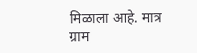मिळाला आहे. मात्र ग्राम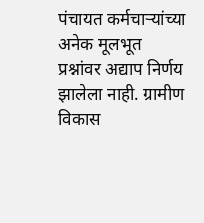पंचायत कर्मचाऱ्यांच्या अनेक मूलभूत प्रश्नांवर अद्याप निर्णय झालेला नाही. ग्रामीण विकास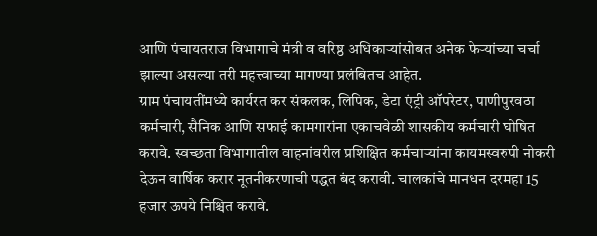आणि पंचायतराज विभागाचे मंत्री व वरिष्ठ अधिकाऱ्यांसोबत अनेक फेऱ्यांच्या चर्चा झाल्या असल्या तरी महत्त्वाच्या मागण्या प्रलंबितच आहेत.
ग्राम पंचायतींमध्ये कार्यरत कर संकलक, लिपिक, डेटा एंट्री ऑपरेटर, पाणीपुरवठा कर्मचारी, सैनिक आणि सफाई कामगारांना एकाचवेळी शासकीय कर्मचारी घोषित करावे. स्वच्छता विभागातील वाहनांवरील प्रशिक्षित कर्मचाऱ्यांना कायमस्वरुपी नोकरी देऊन वार्षिक करार नूतनीकरणाची पद्धत बंद करावी. चालकांचे मानधन दरमहा 15 हजार ऊपये निश्चित करावे.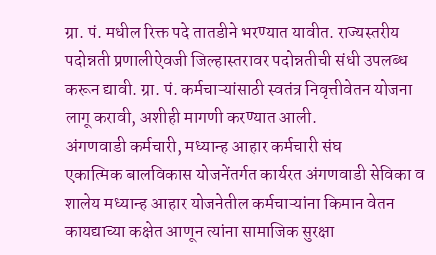ग्रा. पं. मधील रिक्त पदे तातडीने भरण्यात यावीत. राज्यस्तरीय पदोन्नती प्रणालीऐवजी जिल्हास्तरावर पदोन्नतीची संधी उपलब्ध करून द्यावी. ग्रा. पं. कर्मचाऱ्यांसाठी स्वतंत्र निवृत्तीवेतन योजना लागू करावी, अशीही मागणी करण्यात आली.
अंगणवाडी कर्मचारी, मध्यान्ह आहार कर्मचारी संघ
एकात्मिक बालविकास योजनेंतर्गत कार्यरत अंगणवाडी सेविका व शालेय मध्यान्ह आहार योजनेतील कर्मचाऱ्यांना किमान वेतन कायद्याच्या कक्षेत आणून त्यांना सामाजिक सुरक्षा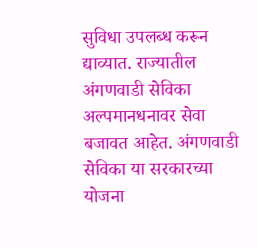सुविधा उपलब्ध करून द्याव्यात. राज्यातील अंगणवाडी सेविका अल्पमानधनावर सेवा बजावत आहेत. अंगणवाडी सेविका या सरकारच्या योजना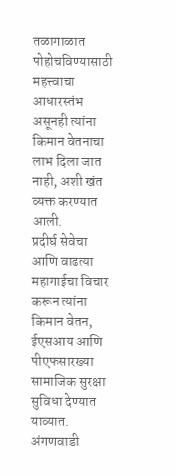तळागाळात पोहोचविण्यासाठी महत्त्वाचा आधारस्तंभ असूनही त्यांना किमान वेतनाचा लाभ दिला जात नाही, अशी खंत व्यक्त करण्यात आली.
प्रदीर्घ सेवेचा आणि वाढत्या महागाईचा विचार करून त्यांना किमान वेतन, ईएसआय आणि पीएफसारख्या सामाजिक सुरक्षा सुविधा देण्यात याव्यात. अंगणवाडी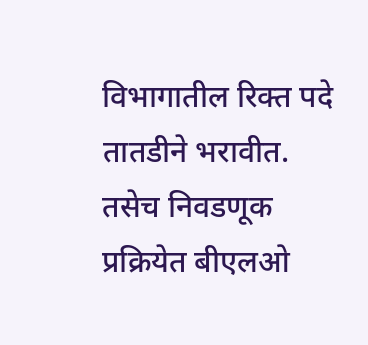विभागातील रिक्त पदे तातडीने भरावीत. तसेच निवडणूक प्रक्रियेत बीएलओ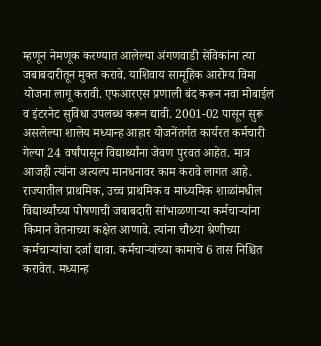म्हणून नेमणूक करण्यात आलेल्या अंगणवाडी सेविकांना त्या जबाबदारीतून मुक्त करावे. याशिवाय सामूहिक आरोग्य विमा योजना लागू करावी. एफआरएस प्रणाली बंद करून नवा मोबाईल व इंटरनेट सुविधा उपलब्ध करून द्यावी. 2001-02 पासून सुरू असलेल्या शालेय मध्यान्ह आहार योजनेंतर्गत कार्यरत कर्मचारी गेल्या 24 वर्षांपासून विद्यार्थ्यांना जेवण पुरवत आहेत. मात्र आजही त्यांना अत्यल्प मानधनावर काम करावे लागत आहे. राज्यातील प्राथमिक, उच्च प्राथमिक व माध्यमिक शाळांमधील विद्यार्थ्यांच्या पोषणाची जबाबदारी सांभाळणाऱ्या कर्मचाऱ्यांना किमान वेतनाच्या कक्षेत आणावे. त्यांना चौथ्या श्रेणीच्या कर्मचाऱ्यांचा दर्जा द्यावा. कर्मचाऱ्यांच्या कामाचे 6 तास निश्चित करावेत. मध्यान्ह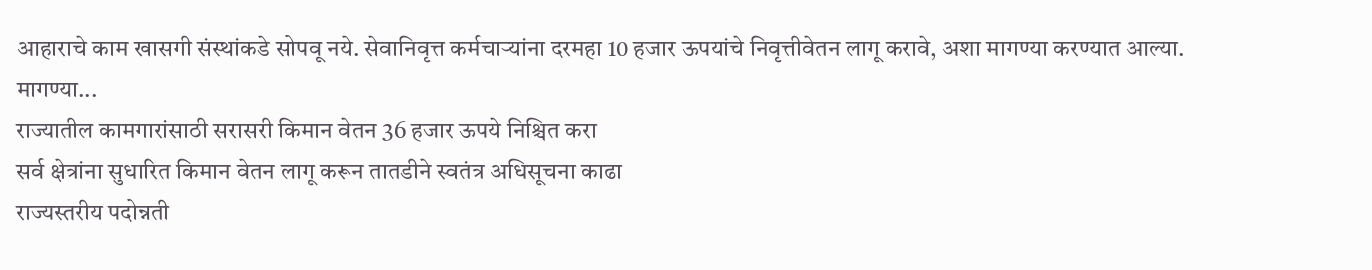आहाराचे काम खासगी संस्थांकडे सोपवू नये. सेवानिवृत्त कर्मचाऱ्यांना दरमहा 10 हजार ऊपयांचे निवृत्तीवेतन लागू करावे, अशा मागण्या करण्यात आल्या.
मागण्या...
राज्यातील कामगारांसाठी सरासरी किमान वेतन 36 हजार ऊपये निश्चित करा
सर्व क्षेत्रांना सुधारित किमान वेतन लागू करून तातडीने स्वतंत्र अधिसूचना काढा
राज्यस्तरीय पदोन्नती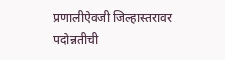प्रणालीऐवजी जिल्हास्तरावर पदोन्नतीची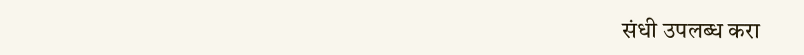संधी उपलब्ध करा